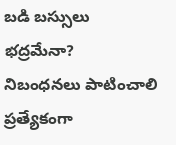బడి బస్సులు భద్రమేనా?
నిబంధనలు పాటించాలి
ప్రత్యేకంగా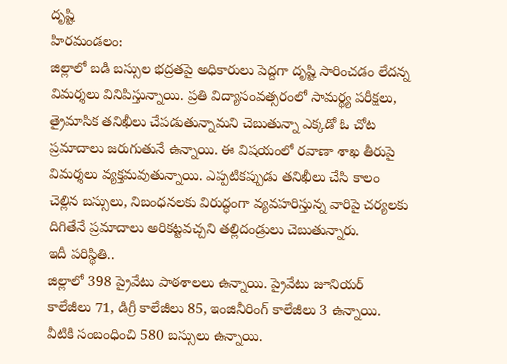దృష్టి
హిరమండలం:
జిల్లాలో బడి బస్సుల భద్రతపై అధికారులు పెద్దగా దృష్టి సారించడం లేదన్న విమర్శలు వినిపిస్తున్నాయి. ప్రతి విద్యాసంవత్సరంలో సామర్థ్య పరీక్షలు, త్రైమాసిక తనిఖీలు చేపడుతున్నామని చెబుతున్నా ఎక్కడో ఓ చోట ప్రమాదాలు జరుగుతునే ఉన్నాయి. ఈ విషయంలో రవాణా శాఖ తీరుపై విమర్శలు వ్యక్తమవుతున్నాయి. ఎప్పటికప్పుడు తనిఖీలు చేసి కాలం చెల్లిన బస్సులు, నిబంధనలకు విరుద్ధంగా వ్యవహరిస్తున్న వారిపై చర్యలకు దిగితేనే ప్రమాదాలు అరికట్టవచ్చని తల్లిదండ్రులు చెబుతున్నారు.
ఇదీ పరిస్థితి..
జిల్లాలో 398 ప్రైవేటు పాఠశాలలు ఉన్నాయి. ప్రైవేటు జూనియర్ కాలేజీలు 71, డిగ్రీ కాలేజీలు 85, ఇంజినీరింగ్ కాలేజీలు 3 ఉన్నాయి. వీటికి సంబంధించి 580 బస్సులు ఉన్నాయి.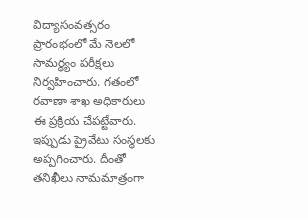విద్యాసంవత్సరం ప్రారంభంలో మే నెలలో సామర్థ్యం పరీక్షలు నిర్వహించారు. గతంలో రవాణా శాఖ అధికారులు ఈ ప్రక్రియ చేపట్టేవారు. ఇప్పుడు ప్రైవేటు సంస్థలకు అప్పగించారు. దీంతో తనిఖీలు నామమాత్రంగా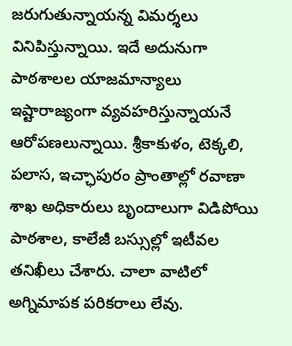జరుగుతున్నాయన్న విమర్శలు వినిపిస్తున్నాయి. ఇదే అదునుగా పాఠశాలల యాజమాన్యాలు ఇష్టారాజ్యంగా వ్యవహరిస్తున్నాయనే ఆరోపణలున్నాయి. శ్రీకాకుళం, టెక్కలి, పలాస, ఇచ్ఛాపురం ప్రాంతాల్లో రవాణా శాఖ అధికారులు బృందాలుగా విడిపోయి పాఠశాల, కాలేజీ బస్సుల్లో ఇటీవల తనిఖీలు చేశారు. చాలా వాటిలో అగ్నిమాపక పరికరాలు లేవు.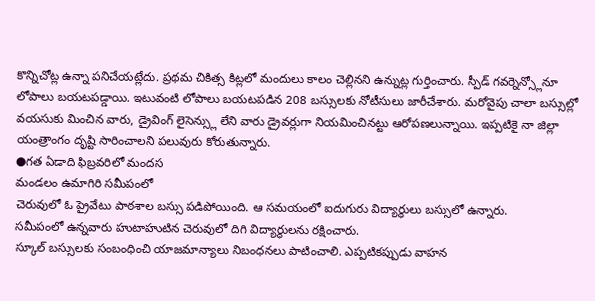కొన్నిచోట్ల ఉన్నా పనిచేయట్లేదు. ప్రథమ చికిత్స కిట్లలో మందులు కాలం చెల్లినని ఉన్నుట్ల గుర్తించారు. స్పీడ్ గవర్నెన్స్లోనూ లోపాలు బయటపడ్డాయి. ఇటువంటి లోపాలు బయటపడిన 208 బస్సులకు నోటీసులు జారీచేశారు. మరోవైపు చాలా బస్సుల్లో వయసుకు మించిన వారు, డ్రైవింగ్ లైసెన్స్లు లేని వారు డ్రైవర్లుగా నియమించినట్టు ఆరోపణలున్నాయి. ఇప్పటికై నా జిల్లా యంత్రాంగం దృష్టి సారించాలని పలువురు కోరుతున్నారు.
●గత ఏడాది ఫిబ్రవరిలో మందస
మండలం ఉమాగిరి సమీపంలో
చెరువులో ఓ ప్రైవేటు పాఠశాల బస్సు పడిపోయింది. ఆ సమయంలో ఐదుగురు విద్యార్థులు బస్సులో ఉన్నారు.
సమీపంలో ఉన్నవారు హుటాహుటిన చెరువులో దిగి విద్యార్థులను రక్షించారు.
స్కూల్ బస్సులకు సంబంధించి యాజమాన్యాలు నిబంధనలు పాటించాలి. ఎప్పటికప్పుడు వాహన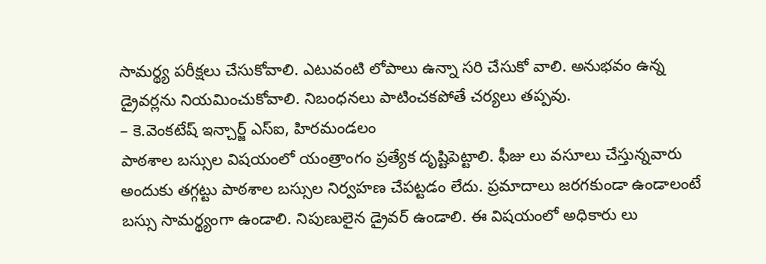సామర్థ్య పరీక్షలు చేసుకోవాలి. ఎటువంటి లోపాలు ఉన్నా సరి చేసుకో వాలి. అనుభవం ఉన్న డ్రైవర్లను నియమించుకోవాలి. నిబంధనలు పాటించకపోతే చర్యలు తప్పవు.
– కె.వెంకటేష్ ఇన్చార్జ్ ఎస్ఐ, హిరమండలం
పాఠశాల బస్సుల విషయంలో యంత్రాంగం ప్రత్యేక దృష్టిపెట్టాలి. ఫీజు లు వసూలు చేస్తున్నవారు అందుకు తగ్గట్టు పాఠశాల బస్సుల నిర్వహణ చేపట్టడం లేదు. ప్రమాదాలు జరగకుండా ఉండాలంటే బస్సు సామర్థ్యంగా ఉండాలి. నిపుణులైన డ్రైవర్ ఉండాలి. ఈ విషయంలో అధికారు లు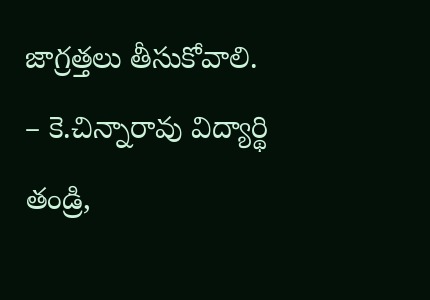జాగ్రత్తలు తీసుకోవాలి.
– కె.చిన్నారావు విద్యార్థి తండ్రి,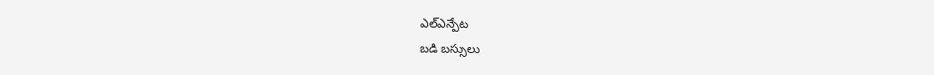ఎల్ఎన్పేట
బడి బస్సులు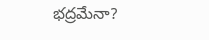భద్రమేనా?